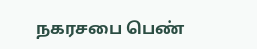நகரசபை பெண்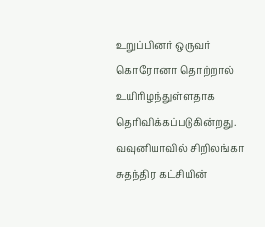உறுப்பினர் ஒருவர் கொரோனா தொற்றால் உயிரிழந்துள்ளதாக தெரிவிக்கப்படுகின்றது.
வவுனியாவில் சிறிலங்கா சுதந்திர கட்சியின்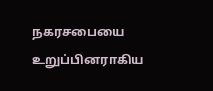நகரசபையை உறுப்பினராகிய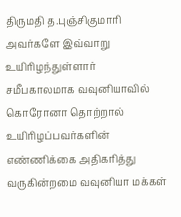திருமதி த.புஞ்சிகுமாரி அவர்களே இவ்வாறு உயிரிழந்துள்ளார்
சமீபகாலமாக வவுனியாவில் கொரோனா தொற்றால் உயிரிழப்பவர்களின் எண்ணிக்கை அதிகரித்து வருகின்றமை வவுனியா மக்கள்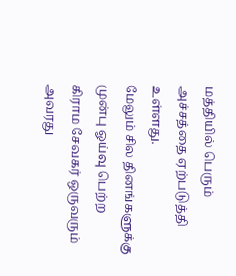மத்தியில் பெரும் அச்சத்தை ஏற்படுத்தி உள்ளது.
மேலும் சில தினங்களுக்கு முன்பு ஓய்வு பெற்ற கிராம சேவகர் ஒருவரும் அவரது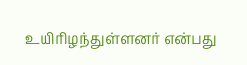உயிரிழந்துள்ளனர் என்பது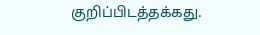குறிப்பிடத்தக்கது.